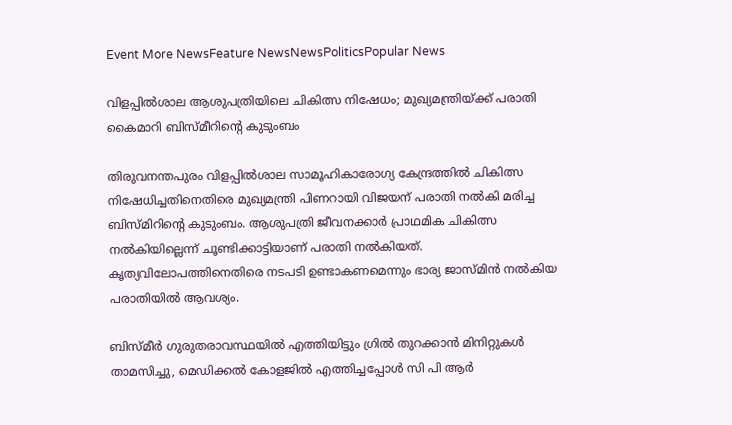Event More NewsFeature NewsNewsPoliticsPopular News

വിളപ്പിൽശാല ആശുപത്രിയിലെ ചികിത്സ നിഷേധം; മുഖ്യമന്ത്രിയ്ക്ക് പരാതി കൈമാറി ബിസ്മ‌ീറിന്റെ കുടുംബം

തിരുവനന്തപുരം വിളപ്പിൽശാല സാമൂഹികാരോഗ്യ കേന്ദ്രത്തിൽ ചികിത്സ നിഷേധിച്ചതിനെതിരെ മുഖ്യമന്ത്രി പിണറായി വിജയന് പരാതി നൽകി മരിച്ച ബിസ്മിറിന്റെ കുടുംബം. ആശുപത്രി ജീവനക്കാർ പ്രാഥമിക ചികിത്സ നൽകിയില്ലെന്ന് ചൂണ്ടിക്കാട്ടിയാണ് പരാതി നൽകിയത്. കൃത്യവിലോപത്തിനെതിരെ നടപടി ഉണ്ടാകണമെന്നും ഭാര്യ ജാസ്‌മിൻ നൽകിയ പരാതിയിൽ ആവശ്യം.

ബിസ്മ‌ീർ ഗുരുതരാവസ്ഥയിൽ എത്തിയിട്ടും ഗ്രിൽ തുറക്കാൻ മിനിറ്റുകൾ താമസിച്ചു, മെഡിക്കൽ കോളജിൽ എത്തിച്ചപ്പോൾ സി പി ആർ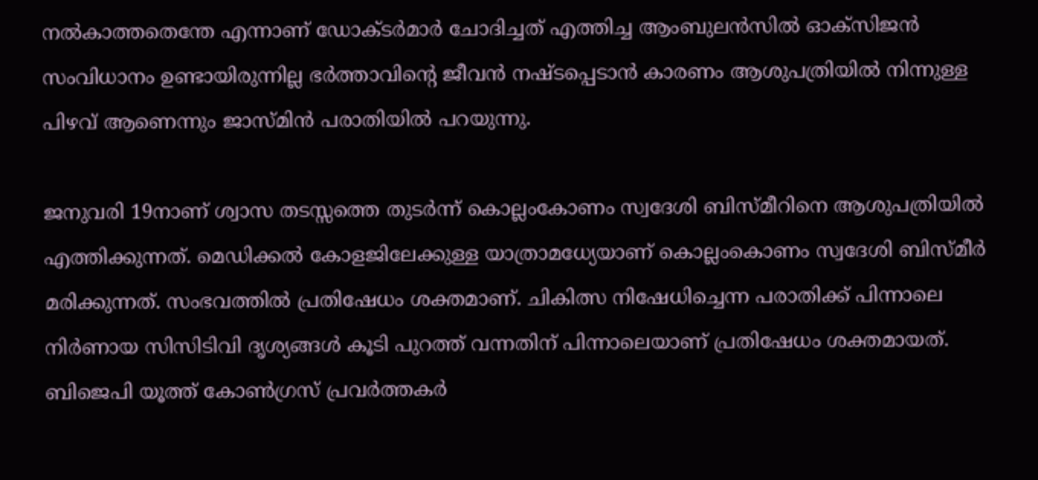നൽകാത്തതെന്തേ എന്നാണ് ഡോക്ടർമാർ ചോദിച്ചത് എത്തിച്ച ആംബുലൻസിൽ ഓക്‌സിജൻ സംവിധാനം ഉണ്ടായിരുന്നില്ല ഭർത്താവിന്റെ ജീവൻ നഷ്ടപ്പെടാൻ കാരണം ആശുപത്രിയിൽ നിന്നുള്ള പിഴവ് ആണെന്നും ജാസ്‌മിൻ പരാതിയിൽ പറയുന്നു.

ജനുവരി 19നാണ് ശ്വാസ തടസ്സത്തെ തുടർന്ന് കൊല്ലംകോണം സ്വദേശി ബിസ്മ‌ീറിനെ ആശുപത്രിയിൽ എത്തിക്കുന്നത്. മെഡിക്കൽ കോളജിലേക്കുള്ള യാത്രാമധ്യേയാണ് കൊല്ലംകൊണം സ്വദേശി ബിസ്‌മീർ മരിക്കുന്നത്. സംഭവത്തിൽ പ്രതിഷേധം ശക്തമാണ്. ചികിത്സ നിഷേധിച്ചെന്ന പരാതിക്ക് പിന്നാലെ നിർണായ സിസിടിവി ദൃശ്യങ്ങൾ കൂടി പുറത്ത് വന്നതിന് പിന്നാലെയാണ് പ്രതിഷേധം ശക്തമായത്. ബിജെപി യൂത്ത് കോൺഗ്രസ് പ്രവർത്തകർ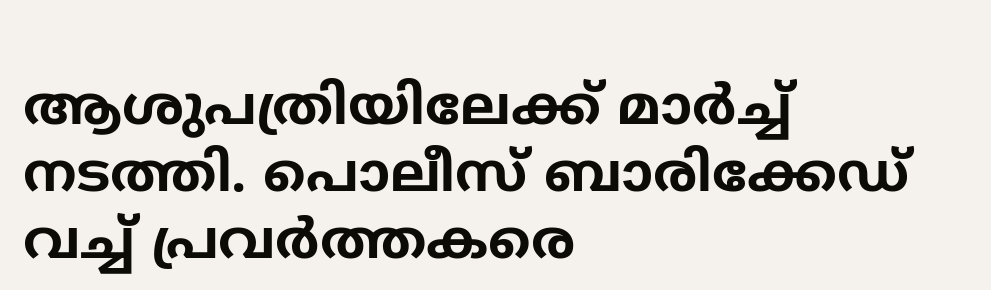ആശുപത്രിയിലേക്ക് മാർച്ച് നടത്തി. പൊലീസ് ബാരിക്കേഡ് വച്ച് പ്രവർത്തകരെ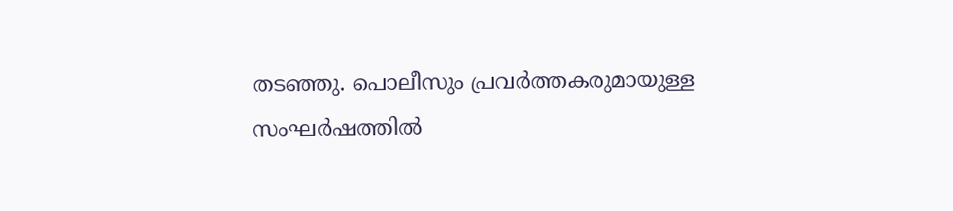തടഞ്ഞു. പൊലീസും പ്രവർത്തകരുമായുള്ള സംഘർഷത്തിൽ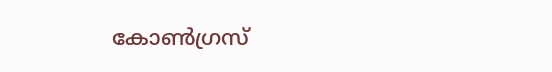കോൺഗ്രസ്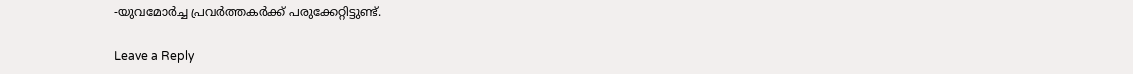-യുവമോർച്ച പ്രവർത്തകർക്ക് പരുക്കേറ്റിട്ടുണ്ട്.

Leave a Reply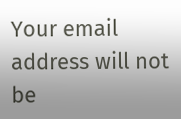Your email address will not be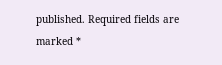published. Required fields are marked *